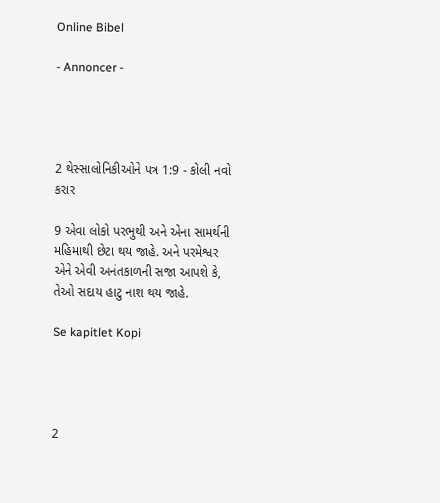Online Bibel

- Annoncer -




2 થેસ્સાલોનિકીઓને પત્ર 1:9 - કોલી નવો કરાર

9 એવા લોકો પરભુથી અને એના સામર્થની મહિમાથી છેટા થય જાહે. અને પરમેશ્વર એને એવી અનંતકાળની સજા આપશે કે, તેઓ સદાય હાટુ નાશ થય જાહે.

Se kapitlet Kopi




2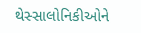થેસ્સાલોનિકીઓને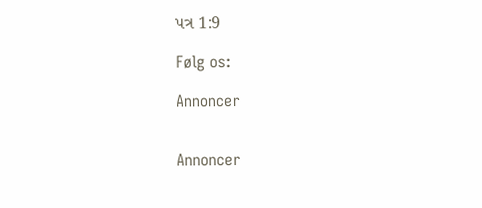પત્ર 1:9

Følg os:

Annoncer


Annoncer